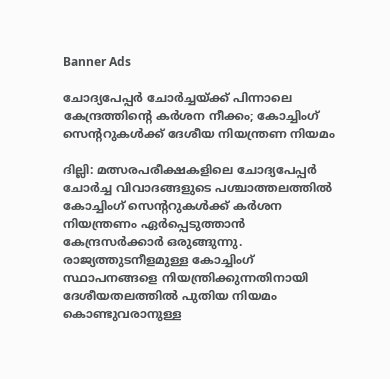Banner Ads

ചോദ്യപേപ്പർ ചോർച്ചയ്ക്ക് പിന്നാലെ കേന്ദ്രത്തിന്റെ കർശന നീക്കം; കോച്ചിംഗ് സെന്ററുകൾക്ക് ദേശീയ നിയന്ത്രണ നിയമം

ദില്ലി: മത്സരപരീക്ഷകളിലെ ചോദ്യപേപ്പർ ചോർച്ച വിവാദങ്ങളുടെ പശ്ചാത്തലത്തിൽ കോച്ചിംഗ് സെന്ററുകൾക്ക് കർശന നിയന്ത്രണം ഏർപ്പെടുത്താൻ കേന്ദ്രസർക്കാർ ഒരുങ്ങുന്നു. രാജ്യത്തുടനീളമുള്ള കോച്ചിംഗ് സ്ഥാപനങ്ങളെ നിയന്ത്രിക്കുന്നതിനായി ദേശീയതലത്തിൽ പുതിയ നിയമം കൊണ്ടുവരാനുള്ള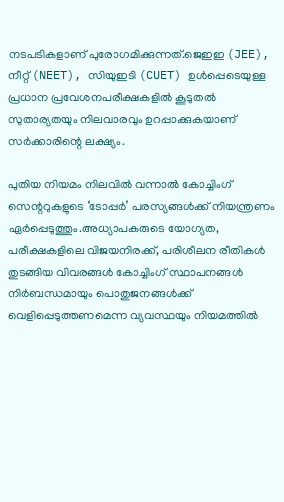നടപടികളാണ് പുരോഗമിക്കുന്നത്.ജെഇഇ (JEE), നീറ്റ് (NEET), സിയുഇടി (CUET) ഉൾപ്പെടെയുള്ള പ്രധാന പ്രവേശനപരീക്ഷകളിൽ കൂടുതൽ സുതാര്യതയും നിലവാരവും ഉറപ്പാക്കുകയാണ് സർക്കാരിന്റെ ലക്ഷ്യം.

പുതിയ നിയമം നിലവിൽ വന്നാൽ കോച്ചിംഗ് സെന്ററുകളുടെ ‘ടോപ്പർ’ പരസ്യങ്ങൾക്ക് നിയന്ത്രണം ഏർപ്പെടുത്തും.അധ്യാപകരുടെ യോഗ്യത, പരീക്ഷകളിലെ വിജയനിരക്ക്, പരിശീലന രീതികൾ തുടങ്ങിയ വിവരങ്ങൾ കോച്ചിംഗ് സ്ഥാപനങ്ങൾ നിർബന്ധമായും പൊതുജനങ്ങൾക്ക് വെളിപ്പെടുത്തണമെന്ന വ്യവസ്ഥയും നിയമത്തിൽ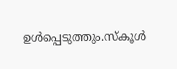ഉൾപ്പെടുത്തും.സ്കൂൾ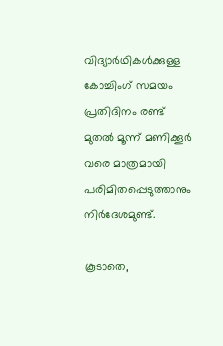വിദ്യാർഥികൾക്കുള്ള കോച്ചിംഗ് സമയം പ്രതിദിനം രണ്ട് മുതൽ മൂന്ന് മണിക്കൂർ വരെ മാത്രമായി പരിമിതപ്പെടുത്താനും നിർദേശമുണ്ട്.

കൂടാതെ,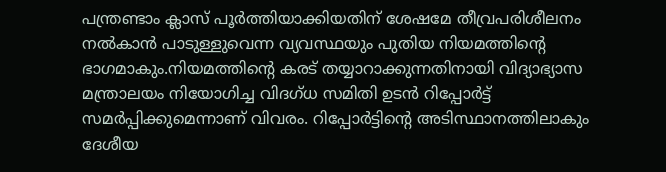പന്ത്രണ്ടാം ക്ലാസ് പൂർത്തിയാക്കിയതിന് ശേഷമേ തീവ്രപരിശീലനം  നൽകാൻ പാടുള്ളുവെന്ന വ്യവസ്ഥയും പുതിയ നിയമത്തിന്റെ ഭാഗമാകും.നിയമത്തിന്റെ കരട് തയ്യാറാക്കുന്നതിനായി വിദ്യാഭ്യാസ മന്ത്രാലയം നിയോഗിച്ച വിദഗ്ധ സമിതി ഉടൻ റിപ്പോർട്ട് സമർപ്പിക്കുമെന്നാണ് വിവരം. റിപ്പോർട്ടിന്റെ അടിസ്ഥാനത്തിലാകും ദേശീയ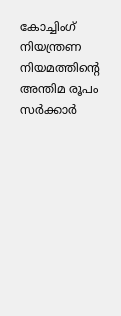കോച്ചിംഗ് നിയന്ത്രണ നിയമത്തിന്റെ അന്തിമ രൂപം സർക്കാർ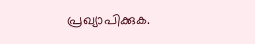പ്രഖ്യാപിക്കുക.